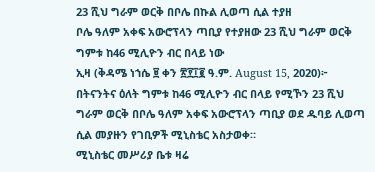23 ሺህ ግራም ወርቅ በቦሌ በኩል ሊወጣ ሲል ተያዘ
ቦሌ ዓለም አቀፍ አውሮፕላን ጣቢያ የተያዘው 23 ሺህ ግራም ወርቅ
ግምቱ ከ46 ሚሊዮን ብር በላይ ነው
ኢዛ (ቅዳሜ ነኀሴ ፱ ቀን ፳፻፲፪ ዓ.ም. August 15, 2020)፦ በትናንትና ዕለት ግምቱ ከ46 ሚሊዮን ብር በላይ የሚኾን 23 ሺህ ግራም ወርቅ በቦሌ ዓለም አቀፍ አውሮፕላን ጣቢያ ወደ ዱባይ ሊወጣ ሲል መያዙን የገቢዎች ሚኒስቴር አስታወቀ።
ሚኒስቴር መሥሪያ ቤቱ ዛሬ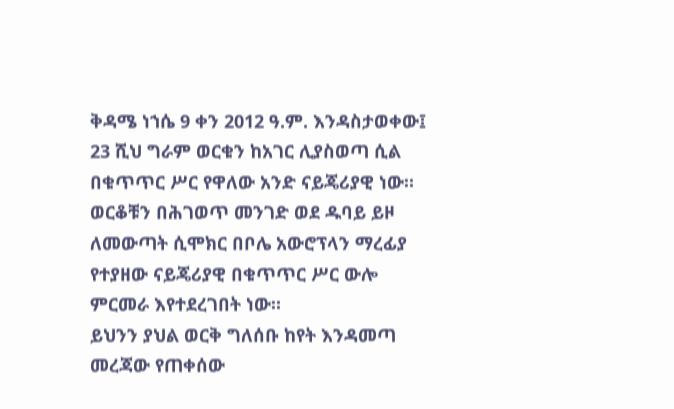ቅዳሜ ነኀሴ 9 ቀን 2012 ዓ.ም. እንዳስታወቀው፤ 23 ሺህ ግራም ወርቁን ከአገር ሊያስወጣ ሲል በቁጥጥር ሥር የዋለው አንድ ናይጄሪያዊ ነው።
ወርቆቹን በሕገወጥ መንገድ ወደ ዱባይ ይዞ ለመውጣት ሲሞክር በቦሌ አውሮፕላን ማረፊያ የተያዘው ናይጄሪያዊ በቁጥጥር ሥር ውሎ ምርመራ እየተደረገበት ነው።
ይህንን ያህል ወርቅ ግለሰቡ ከየት እንዳመጣ መረጃው የጠቀሰው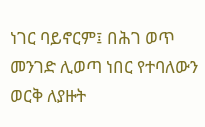ነገር ባይኖርም፤ በሕገ ወጥ መንገድ ሊወጣ ነበር የተባለውን ወርቅ ለያዙት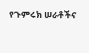የጉምሩክ ሠራቶችና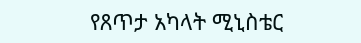የጸጥታ አካላት ሚኒስቴር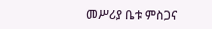መሥሪያ ቤቱ ምስጋና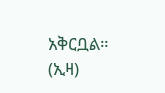አቅርቧል። (ኢዛ)